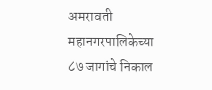अमरावती महानगरपालिकेच्या ८७ जागांचे निकाल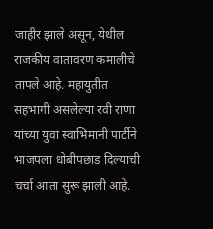जाहीर झाले असून, येथील राजकीय वातावरण कमालीचे तापले आहे. महायुतीत सहभागी असलेल्या रवी राणा यांच्या युवा स्वाभिमानी पार्टीने भाजपला धोबीपछाड दिल्याची चर्चा आता सुरू झाली आहे.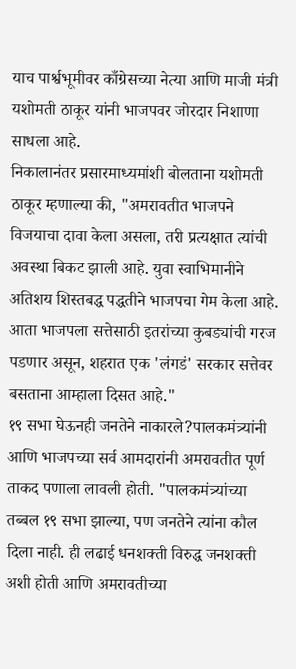याच पार्श्वभूमीवर काँग्रेसच्या नेत्या आणि माजी मंत्री यशोमती ठाकूर यांनी भाजपवर जोरदार निशाणा साधला आहे.
निकालानंतर प्रसारमाध्यमांशी बोलताना यशोमती ठाकूर म्हणाल्या की, "अमरावतीत भाजपने विजयाचा दावा केला असला, तरी प्रत्यक्षात त्यांची अवस्था बिकट झाली आहे. युवा स्वाभिमानीने अतिशय शिस्तबद्ध पद्धतीने भाजपचा गेम केला आहे. आता भाजपला सत्तेसाठी इतरांच्या कुबड्यांची गरज पडणार असून, शहरात एक 'लंगडं' सरकार सत्तेवर बसताना आम्हाला दिसत आहे."
१९ सभा घेऊनही जनतेने नाकारले?पालकमंत्र्यांनी आणि भाजपच्या सर्व आमदारांनी अमरावतीत पूर्ण ताकद पणाला लावली होती. "पालकमंत्र्यांच्या तब्बल १९ सभा झाल्या, पण जनतेने त्यांना कौल दिला नाही. ही लढाई धनशक्ती विरुद्ध जनशक्ती अशी होती आणि अमरावतीच्या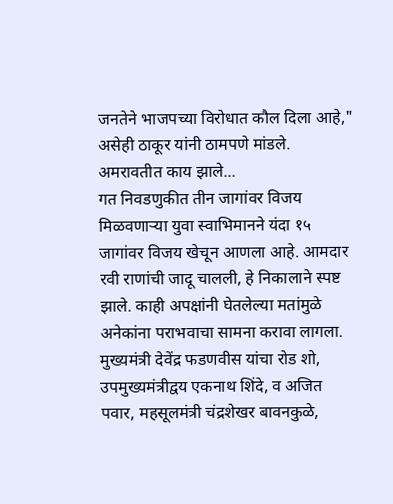जनतेने भाजपच्या विरोधात कौल दिला आहे," असेही ठाकूर यांनी ठामपणे मांडले.
अमरावतीत काय झाले...
गत निवडणुकीत तीन जागांवर विजय मिळवणाऱ्या युवा स्वाभिमानने यंदा १५ जागांवर विजय खेचून आणला आहे. आमदार रवी राणांची जादू चालली, हे निकालाने स्पष्ट झाले. काही अपक्षांनी घेतलेल्या मतांमुळे अनेकांना पराभवाचा सामना करावा लागला. मुख्यमंत्री देवेंद्र फडणवीस यांचा रोड शो, उपमुख्यमंत्रीद्वय एकनाथ शिंदे, व अजित पवार, महसूलमंत्री चंद्रशेखर बावनकुळे,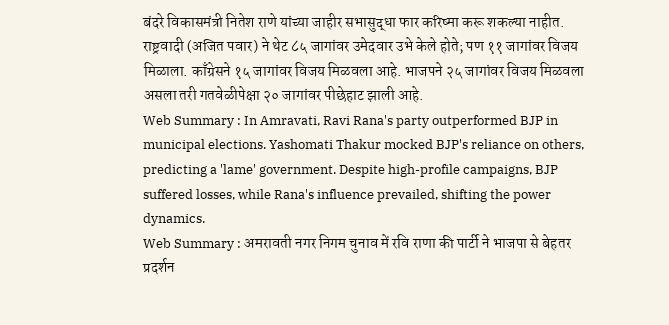बंदरे विकासमंत्री नितेश राणे यांच्या जाहीर सभासुद्धा फार करिष्मा करू शकल्या नाहीत. राष्ट्रवादी (अजित पवार) ने थेट ८५ जागांवर उमेदवार उभे केले होते; पण ११ जागांवर विजय मिळाला. काँग्रेसने १५ जागांवर विजय मिळवला आहे. भाजपने २५ जागांवर विजय मिळवला असला तरी गतवेळीपेक्षा २० जागांवर पीछेहाट झाली आहे.
Web Summary : In Amravati, Ravi Rana's party outperformed BJP in municipal elections. Yashomati Thakur mocked BJP's reliance on others, predicting a 'lame' government. Despite high-profile campaigns, BJP suffered losses, while Rana's influence prevailed, shifting the power dynamics.
Web Summary : अमरावती नगर निगम चुनाव में रवि राणा की पार्टी ने भाजपा से बेहतर प्रदर्शन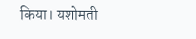किया। यशोमती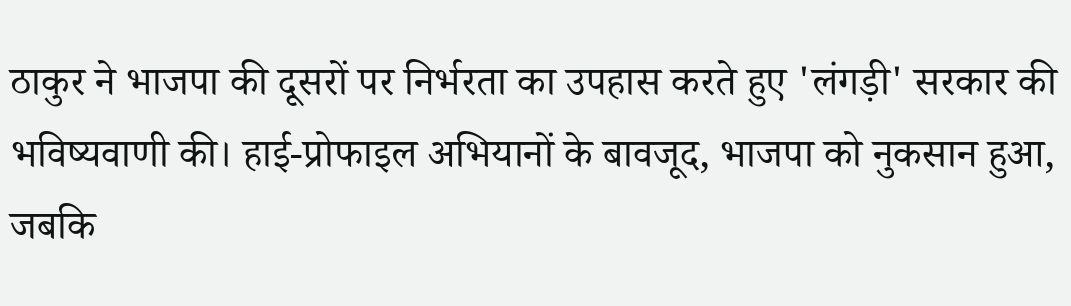ठाकुर ने भाजपा की दूसरों पर निर्भरता का उपहास करते हुए 'लंगड़ी' सरकार की भविष्यवाणी की। हाई-प्रोफाइल अभियानों के बावजूद, भाजपा को नुकसान हुआ, जबकि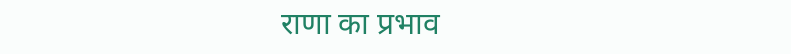राणा का प्रभाव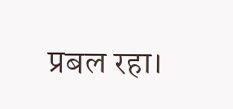प्रबल रहा।